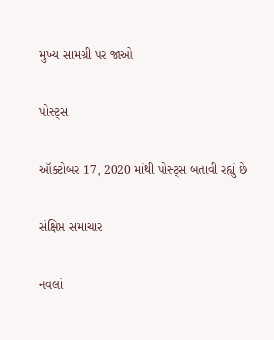મુખ્ય સામગ્રી પર જાઓ

પોસ્ટ્સ

ઑક્ટોબર 17, 2020 માંથી પોસ્ટ્સ બતાવી રહ્યું છે

સંક્ષિપ્ત સમાચાર

નવલાં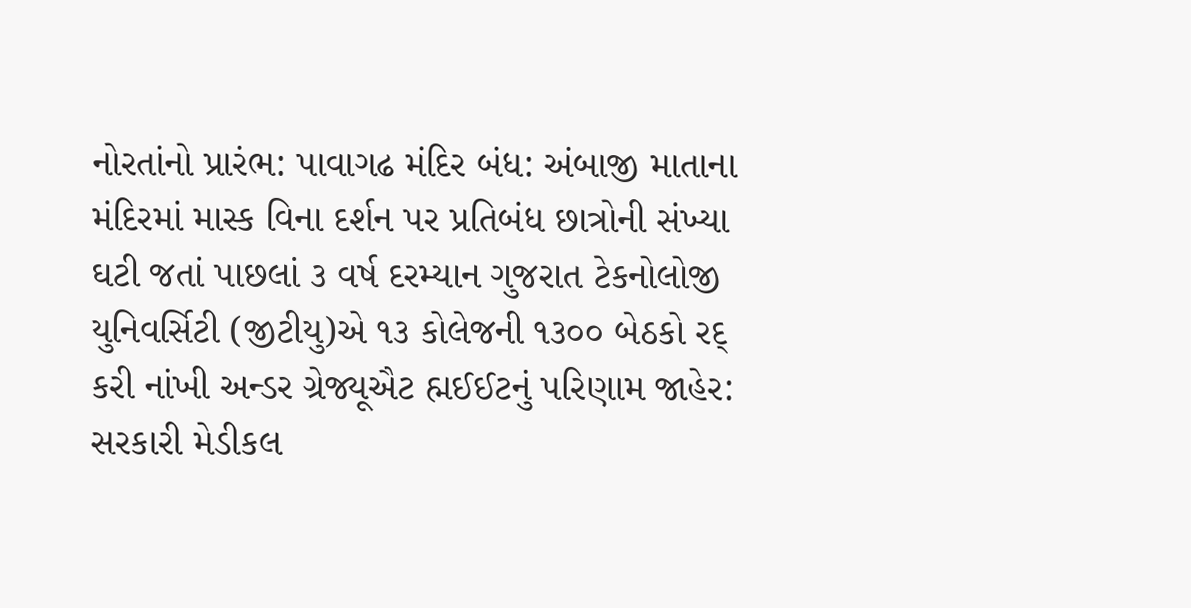નોરતાંનો પ્રારંભ: પાવાગઢ મંદિર બંધ: અંબાજી માતાના મંદિરમાં માસ્ક વિના દર્શન પર પ્રતિબંધ છાત્રોની સંખ્યા ઘટી જતાં પાછલાં ૩ વર્ષ દરમ્યાન ગુજરાત ટેકનોલોજી યુનિવર્સિટી (જીટીયુ)એ ૧૩ કોલેજની ૧૩૦૦ બેઠકો રદ્‌ કરી નાંખી અન્ડર ગ્રેજ્યૂઐટ હ્મઈઈટનું પરિણામ જાહેર: સરકારી મેડીકલ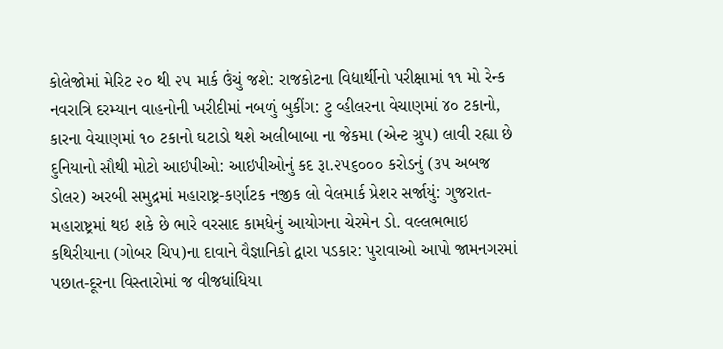કોલેજોમાં મેરિટ ૨૦ થી ૨૫ માર્ક ઉંચું જશે: રાજકોટના વિદ્યાર્થીનો પરીક્ષામાં ૧૧ મો રેન્ક નવરાત્રિ દરમ્યાન વાહનોની ખરીદીમાં નબળું બુકીંગ: ટુ વ્હીલરના વેચાણમાં ૪૦ ટકાનો, કારના વેચાણમાં ૧૦ ટકાનો ઘટાડો થશે અલીબાબા ના જેકમા (એન્ટ ગ્રુપ) લાવી રહ્યા છે દુનિયાનો સૌથી મોટો આઇપીઓ: આઇપીઓનું કદ રૂા.૨૫૬૦૦૦ કરોડનું (૩૫ અબજ ડોલર) અરબી સમુદ્રમાં મહારાષ્ટ્ર-કર્ણાટક નજીક લો વેલમાર્ક પ્રેશર સર્જાયું: ગુજરાત-મહારાષ્ટ્રમાં થઇ શકે છે ભારે વરસાદ કામધેનું આયોગના ચેરમેન ડો. વલ્લભભાઇ કથિરીયાના (ગોબર ચિપ)ના દાવાને વૈજ્ઞાનિકો દ્વારા પડકાર: પુરાવાઓ આપો જામનગરમાં પછાત-દૂરના વિસ્તારોમાં જ વીજધાંધિયા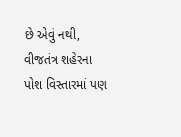છે એવું નથી, વીજતંત્ર શહેરના પોશ વિસ્તારમાં પણ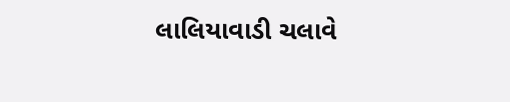લાલિયાવાડી ચલાવે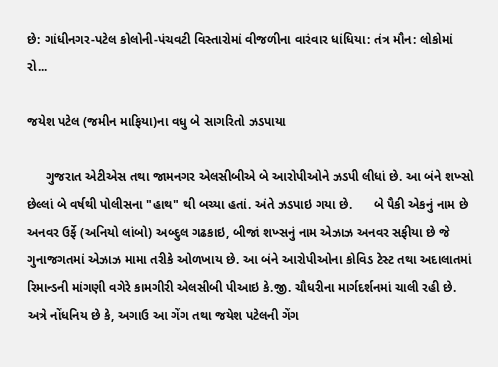છે: ગાંધીનગર-પટેલ કોલોની-પંચવટી વિસ્તારોમાં વીજળીના વારંવાર ધાંધિયા: તંત્ર મૌન: લોકોમાં રો...

જયેશ પટેલ (જમીન માફિયા)ના વધુ બે સાગરિતો ઝડપાયા

     ગુજરાત એટીએસ તથા જામનગર એલસીબીએ બે આરોપીઓને ઝડપી લીધાં છે. આ બંને શખ્સો છેલ્લાં બે વર્ષથી પોલીસના "હાથ" થી બચ્યા હતાં. અંતે ઝડપાઇ ગયા છે.      બે પૈકી એકનું નામ છે અનવર ઉર્ફે (અનિયો લાંબો) અબ્દુલ ગઢકાઇ, બીજાં શખ્સનું નામ એઝાઝ અનવર સફીયા છે જે ગુનાજગતમાં એઝાઝ મામા તરીકે ઓળખાય છે. આ બંને આરોપીઓના કોવિડ ટેસ્ટ તથા અદાલાતમાં રિમાન્ડની માંગણી વગેરે કામગીરી એલસીબી પીઆઇ કે.જી. ચૌધરીના માર્ગદર્શનમાં ચાલી રહી છે.      અત્રે નોંધનિય છે કે, અગાઉ આ ગેંગ તથા જયેશ પટેલની ગેંગ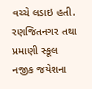વચ્ચે લડાઇ હતી. રણજિતનગર તથા પ્રમાણી સ્કૂલ નજીક જયેશના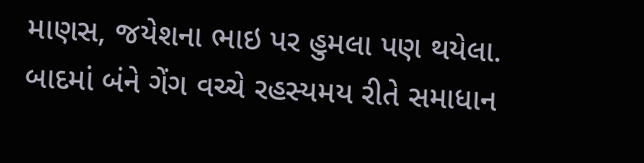માણસ, જયેશના ભાઇ પર હુમલા પણ થયેલા. બાદમાં બંને ગેંગ વચ્ચે રહસ્યમય રીતે સમાધાન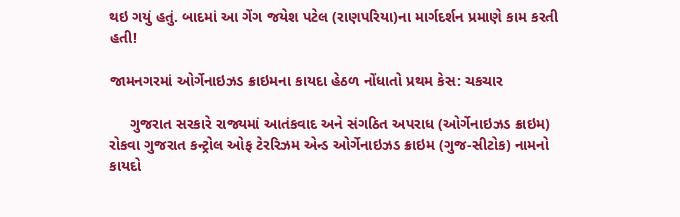થઇ ગયું હતું. બાદમાં આ ગેંગ જયેશ પટેલ (રાણપરિયા)ના માર્ગદર્શન પ્રમાણે કામ કરતી હતી!

જામનગરમાં ઓર્ગેનાઇઝડ ક્રાઇમના કાયદા હેઠળ નોંધાતો પ્રથમ કેસ: ચકચાર

     ગુજરાત સરકારે રાજ્યમાં આતંકવાદ અને સંગઠિત અપરાધ (ઓર્ગેનાઇઝડ ક્રાઇમ) રોકવા ગુજરાત કન્ટ્રોલ ઓફ ટેરરિઝમ એન્ડ ઓર્ગેનાઇઝડ ક્રાઇમ (ગુજ-સીટોક) નામનો કાયદો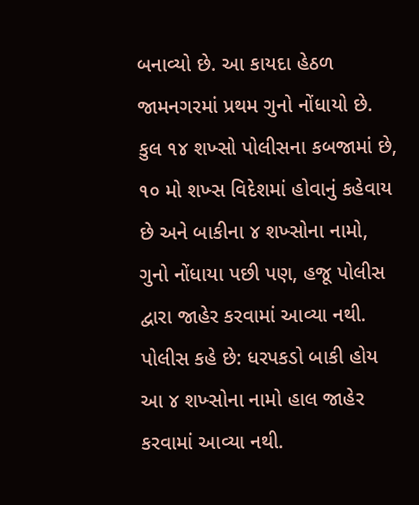બનાવ્યો છે. આ કાયદા હેઠળ જામનગરમાં પ્રથમ ગુનો નોંધાયો છે. કુલ ૧૪ શખ્સો પોલીસના કબજામાં છે, ૧૦ મો શખ્સ વિદેશમાં હોવાનું કહેવાય છે અને બાકીના ૪ શખ્સોના નામો, ગુનો નોંધાયા પછી પણ, હજૂ પોલીસ દ્વારા જાહેર કરવામાં આવ્યા નથી. પોલીસ કહે છે: ધરપકડો બાકી હોય આ ૪ શખ્સોના નામો હાલ જાહેર કરવામાં આવ્યા નથી.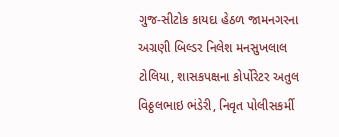ગુજ-સીટોક કાયદા હેઠળ જામનગરના અગ્રણી બિલ્ડર નિલેશ મનસુખલાલ ટોલિયા, શાસકપક્ષના કોર્પોરેટર અતુલ વિઠ્ઠલભાઇ ભંડેરી, નિવૃત પોલીસકર્મી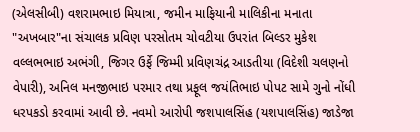(એલસીબી) વશરામભાઇ મિયાત્રા, જમીન માફિયાની માલિકીના મનાતા "અખબાર"ના સંચાલક પ્રવિણ પરસોતમ ચોવટીયા ઉપરાંત બિલ્ડર મુકેશ વલ્લભભાઇ અભંગી, જિગર ઉર્ફે જિમ્મી પ્રવિણચંદ્ર આડતીયા (વિદેશી ચલણનો વેપારી), અનિલ મનજીભાઇ પરમાર તથા પ્રફૂલ જયંતિભાઇ પોપટ સામે ગુનો નોંધી ધરપકડો કરવામાં આવી છે. નવમો આરોપી જશપાલસિંહ (યશપાલસિંહ) જાડેજા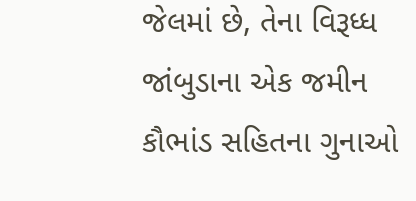જેલમાં છે, તેના વિરૂધ્ધ જાંબુડાના એક જમીન કૌભાંડ સહિતના ગુનાઓ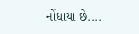નોંધાયા છે....